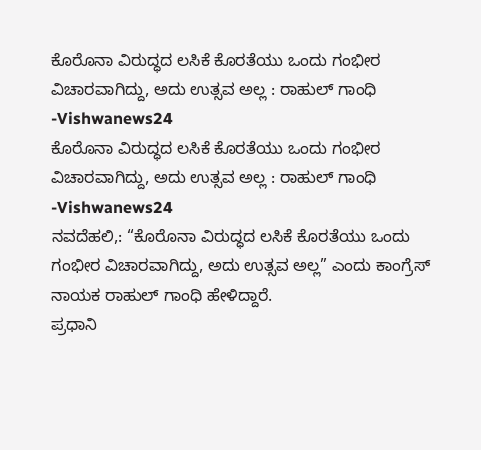ಕೊರೊನಾ ವಿರುದ್ಧದ ಲಸಿಕೆ ಕೊರತೆಯು ಒಂದು ಗಂಭೀರ ವಿಚಾರವಾಗಿದ್ದು, ಅದು ಉತ್ಸವ ಅಲ್ಲ : ರಾಹುಲ್ ಗಾಂಧಿ -Vishwanews24
ಕೊರೊನಾ ವಿರುದ್ಧದ ಲಸಿಕೆ ಕೊರತೆಯು ಒಂದು ಗಂಭೀರ ವಿಚಾರವಾಗಿದ್ದು, ಅದು ಉತ್ಸವ ಅಲ್ಲ : ರಾಹುಲ್ ಗಾಂಧಿ -Vishwanews24
ನವದೆಹಲಿ,: “ಕೊರೊನಾ ವಿರುದ್ಧದ ಲಸಿಕೆ ಕೊರತೆಯು ಒಂದು ಗಂಭೀರ ವಿಚಾರವಾಗಿದ್ದು, ಅದು ಉತ್ಸವ ಅಲ್ಲ” ಎಂದು ಕಾಂಗ್ರೆಸ್ ನಾಯಕ ರಾಹುಲ್ ಗಾಂಧಿ ಹೇಳಿದ್ದಾರೆ.
ಪ್ರಧಾನಿ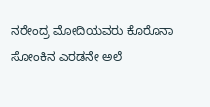ನರೇಂದ್ರ ಮೋದಿಯವರು ಕೊರೊನಾ ಸೋಂಕಿನ ಎರಡನೇ ಅಲೆ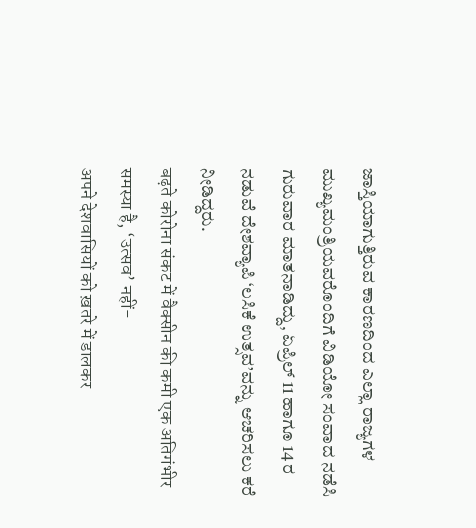ಜಾಸ್ತಿಯಾಗುತ್ತಿರುವ ಕಾರಣದಿಂದ ಎಲ್ಲಾ ರಾಜ್ಯಗಳ ಮುಖ್ಯಮಂತ್ರಿಯವರೊಂದಿಗೆ ವಿಡಿಯೋ ಸಂವಾದ ನಡೆಸಿ ಗುರುವಾರ ಮಾತನಾಡಿದ್ದು, ಏಪ್ರಿಲ್ 11 ಹಾಗೂ 14 ರ ನಡುವೆ ದೇಶವ್ಯಾಪಿ ‘ಲಸಿಕೆ ಉತ್ಸವ’ವನ್ನು ಆಚರಿಸಲು ಕರೆ ನೀಡಿದ್ದರು.
बढ़ते कोरोना संकट में वैक्सीन की कमी एक अतिगंभीर समस्या है, ‘उत्सव’ नहीं-
अपने देशवासियों को ख़तरे में डालकर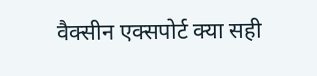वैक्सीन एक्सपोर्ट क्या सही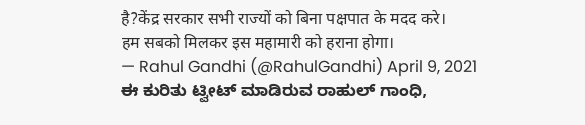है?केंद्र सरकार सभी राज्यों को बिना पक्षपात के मदद करे।
हम सबको मिलकर इस महामारी को हराना होगा।
— Rahul Gandhi (@RahulGandhi) April 9, 2021
ಈ ಕುರಿತು ಟ್ವೀಟ್ ಮಾಡಿರುವ ರಾಹುಲ್ ಗಾಂಧಿ,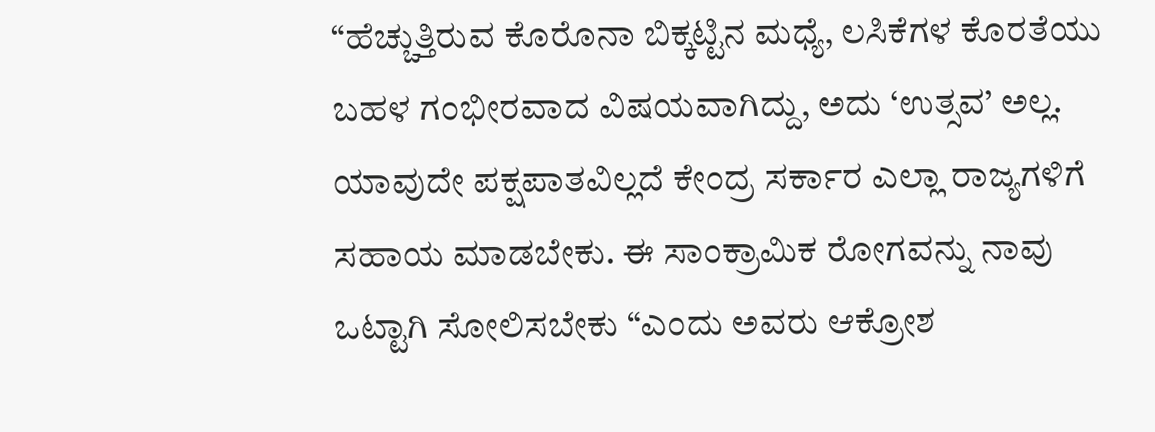“ಹೆಚ್ಚುತ್ತಿರುವ ಕೊರೊನಾ ಬಿಕ್ಕಟ್ಟಿನ ಮಧ್ಯೆ, ಲಸಿಕೆಗಳ ಕೊರತೆಯು ಬಹಳ ಗಂಭೀರವಾದ ವಿಷಯವಾಗಿದ್ದು, ಅದು ‘ಉತ್ಸವ’ ಅಲ್ಲ. ಯಾವುದೇ ಪಕ್ಷಪಾತವಿಲ್ಲದೆ ಕೇಂದ್ರ ಸರ್ಕಾರ ಎಲ್ಲಾ ರಾಜ್ಯಗಳಿಗೆ ಸಹಾಯ ಮಾಡಬೇಕು. ಈ ಸಾಂಕ್ರಾಮಿಕ ರೋಗವನ್ನು ನಾವು ಒಟ್ಟಾಗಿ ಸೋಲಿಸಬೇಕು “ಎಂದು ಅವರು ಆಕ್ರೋಶ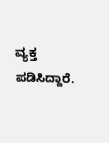ವ್ಯಕ್ತ ಪಡಿಸಿದ್ದಾರೆ.